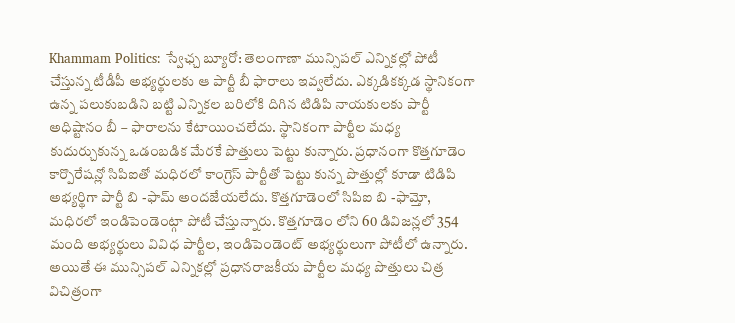Khammam Politics: స్వేఛ్చ బ్యూరో: తెలంగాణా మున్సిపల్ ఎన్నికల్లో పోటీ చేస్తున్న టీడీపీ అభ్యర్థులకు ఆ పార్టీ బీ ఫారాలు ఇవ్వలేదు. ఎక్కడికక్కడ స్థానికంగా ఉన్న పలుకుబడిని బట్టి ఎన్నికల బరిలోకి దిగిన టిడిపి నాయకులకు పార్టీ అధిష్టానం బీ – ఫారాలను కేటాయించలేదు. స్థానికంగా పార్టీల మధ్య కుదుర్చుకున్న ఒడంబడిక మేరకే పొత్తులు పెట్టు కున్నారు. ప్రధానంగా కొత్తగూడెం కార్పొరేషన్లో సిపిఐతో మధిరలో కాంగ్రెస్ పార్టీతో పెట్టు కున్న పొత్తుల్లో కూడా టిడిపి అభ్యర్థిగా పార్టీ బి -ఫామ్ అందజేయలేదు. కొత్తగూడెంలో సిపిఐ బి -ఫామ్తో, మధిరలో ఇండిపెండెంట్గా పోటీ చేస్తున్నారు. కొత్తగూడెం లోని 60 డివిజన్లలో 354 మంది అభ్యర్థులు వివిధ పార్టీల, ఇండిపెండెంట్ అభ్యర్థులుగా పోటీలో ఉన్నారు. అయితే ఈ మున్సిపల్ ఎన్నికల్లో ప్రధానరాజకీయ పార్టీల మధ్య పొత్తులు చిత్ర విచిత్రంగా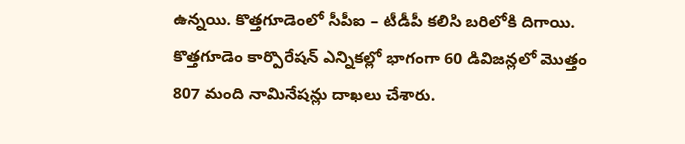ఉన్నయి. కొత్తగూడెంలో సీపీఐ – టీడీపీ కలిసి బరిలోకి దిగాయి. కొత్తగూడెం కార్పొరేషన్ ఎన్నికల్లో భాగంగా 60 డివిజన్లలో మొత్తం 807 మంది నామినేషన్లు దాఖలు చేశారు.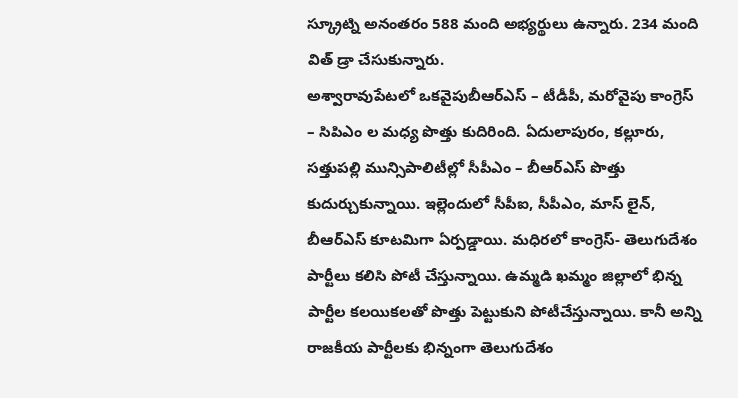స్క్రూట్ని అనంతరం 588 మంది అభ్యర్థులు ఉన్నారు. 234 మంది విత్ డ్రా చేసుకున్నారు.
అశ్వారావుపేటలో ఒకవైపుబీఆర్ఎస్ – టీడీపీ, మరోవైపు కాంగ్రెస్ – సిపిఎం ల మధ్య పొత్తు కుదిరింది. ఏదులాపురం, కల్లూరు, సత్తుపల్లి మున్సిపాలిటీల్లో సీపీఎం – బీఆర్ఎస్ పొత్తు కుదుర్చుకున్నాయి. ఇల్లెందులో సీపీఐ, సీపీఎం, మాస్ లైన్, బీఆర్ఎస్ కూటమిగా ఏర్పడ్డాయి. మధిరలో కాంగ్రెస్- తెలుగుదేశం పార్టీలు కలిసి పోటీ చేస్తున్నాయి. ఉమ్మడి ఖమ్మం జిల్లాలో భిన్న పార్టీల కలయికలతో పొత్తు పెట్టుకుని పోటీచేస్తున్నాయి. కానీ అన్ని రాజకీయ పార్టీలకు భిన్నంగా తెలుగుదేశం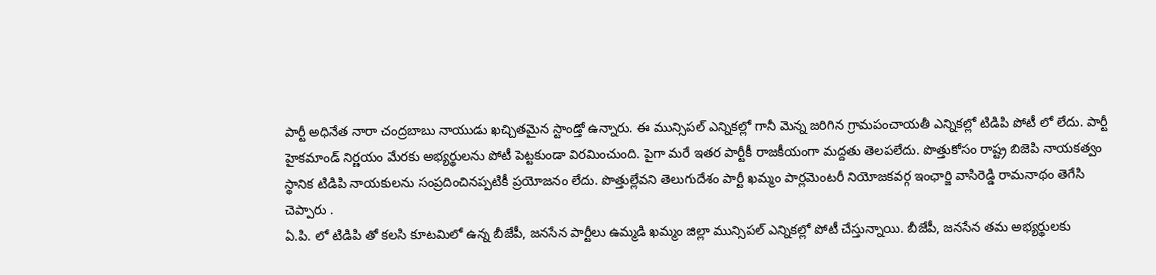పార్టీ అధినేత నారా చంద్రబాబు నాయుడు ఖచ్చితమైన స్టాండ్తో ఉన్నారు. ఈ మున్సిపల్ ఎన్నికల్లో గానీ మెన్న జరిగిన గ్రామపంచాయతీ ఎన్నికల్లో టిడిపి పోటీ లో లేదు. పార్టీ హైకమాండ్ నిర్ణయం మేరకు అభ్యర్థులను పోటీ పెట్టకుండా విరమించుంది. పైగా మరే ఇతర పార్టీకీ రాజకీయంగా మద్దతు తెలపలేదు. పొత్తుకోసం రాష్ట్ర బిజెపి నాయకత్వం స్థానిక టిడిపి నాయకులను సంప్రదించినప్పటికీ ప్రయోజనం లేదు. పొత్తుల్లేవని తెలుగుదేశం పార్టీ ఖమ్మం పార్లమెంటరీ నియోజకవర్గ ఇంఛార్జి వాసిరెడ్డి రామనాథం తెగేసి చెప్పారు .
ఏ.పి. లో టిడిపి తో కలసి కూటమిలో ఉన్న బీజేపీ, జనసేన పార్టీలు ఉమ్మడి ఖమ్మం జిల్లా మున్సిపల్ ఎన్నికల్లో పోటీ చేస్తున్నాయి. బీజేపీ, జనసేన తమ అభ్యర్థులకు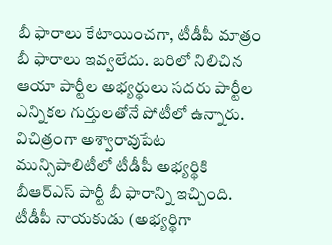బీ ఫారాలు కేటాయించగా, టీడీపీ మాత్రం బీ ఫారాలు ఇవ్వలేదు. బరిలో నిలిచిన ఆయా పార్టీల అభ్యర్థులు సదరు పార్టీల ఎన్నికల గుర్తులతోనే పోటీలో ఉన్నారు. విచిత్రంగా అశ్వారావుపేట మున్సిపాలిటీలో టీడీపీ అభ్యర్థికి బీఆర్ఎస్ పార్టీ బీ ఫారాన్ని ఇచ్చింది. టీడీపీ నాయకుడు (అభ్యర్థిగా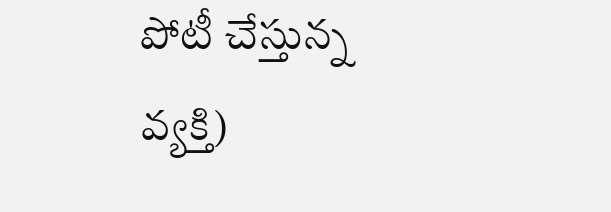పోటీ చేస్తున్న వ్యక్తి)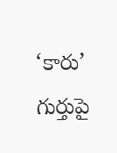‘కారు’ గుర్తుపై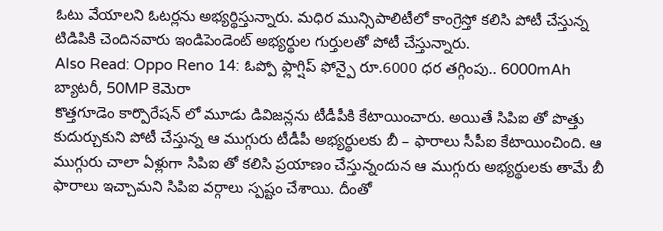ఓటు వేయాలని ఓటర్లను అభ్యర్థిస్తున్నారు. మధిర మున్సిపాలిటీలో కాంగ్రెస్తో కలిసి పోటీ చేస్తున్న టిడిపికి చెందినవారు ఇండిపెండెంట్ అభ్యర్థుల గుర్తులతో పోటీ చేస్తున్నారు.
Also Read: Oppo Reno 14: ఓప్పో ఫ్లాగ్షిప్ ఫోన్పై రూ.6000 ధర తగ్గింపు.. 6000mAh బ్యాటరీ, 50MP కెమెరా
కొత్తగూడెం కార్పొరేషన్ లో మూడు డివిజన్లను టీడీపీకి కేటాయించారు. అయితే సిపిఐ తో పొత్తు కుదుర్చుకుని పోటీ చేస్తున్న ఆ ముగ్గురు టీడీపీ అభ్యర్థులకు బీ – ఫారాలు సీపీఐ కేటాయించింది. ఆ ముగ్గురు చాలా ఏళ్లుగా సిపిఐ తో కలిసి ప్రయాణం చేస్తున్నందున ఆ ముగ్గురు అభ్యర్థులకు తామే బీ ఫారాలు ఇచ్చామని సిపిఐ వర్గాలు స్పష్టం చేశాయి. దీంతో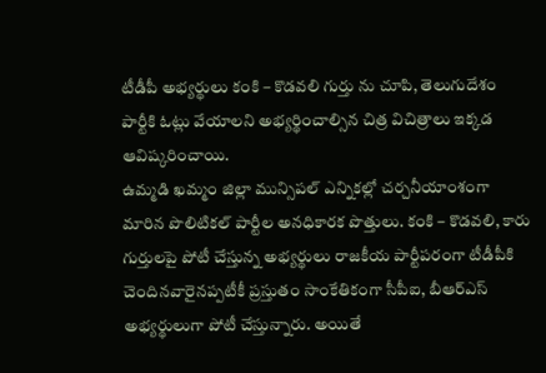టీడీపీ అభ్యర్థులు కంకి – కొడవలి గుర్తు ను చూపి, తెలుగుదేశం పార్టీకి ఓట్లు వేయాలని అభ్యర్థించాల్సిన చిత్ర విచిత్రాలు ఇక్కడ ఆవిష్కరించాయి.
ఉమ్మడి ఖమ్మం జిల్లా మున్సిపల్ ఎన్నికల్లో చర్చనీయాంశంగా మారిన పొలిటికల్ పార్టీల అనధికారక పొత్తులు. కంకి – కొడవలి, కారు గుర్తులపై పోటీ చేస్తున్న అభ్యర్థులు రాజకీయ పార్టీపరంగా టీడీపీకి చెందినవారైనప్పటీకీ ప్రస్తుతం సాంకేతికంగా సీపీఐ, బీఆర్ఎస్ అభ్యర్థులుగా పోటీ చేస్తున్నారు. అయితే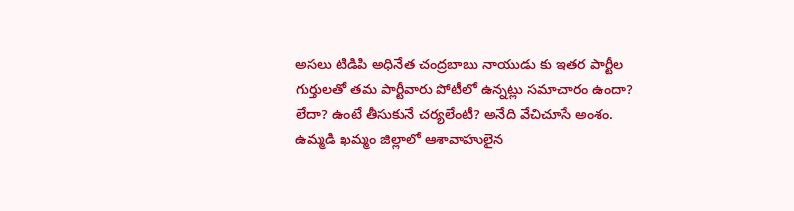అసలు టిడిపి అధినేత చంద్రబాబు నాయుడు కు ఇతర పార్టీల గుర్తులతో తమ పార్టీవారు పోటీలో ఉన్నట్లు సమాచారం ఉందా? లేదా? ఉంటే తీసుకునే చర్యలేంటీ? అనేది వేచిచూసే అంశం.
ఉమ్మడి ఖమ్మం జిల్లాలో ఆశావాహులైన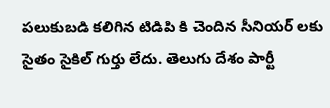పలుకుబడి కలిగిన టిడిపి కి చెందిన సీనియర్ లకు సైతం సైకిల్ గుర్తు లేదు. తెలుగు దేశం పార్టీ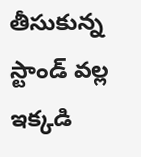తీసుకున్న స్టాండ్ వల్ల ఇక్కడి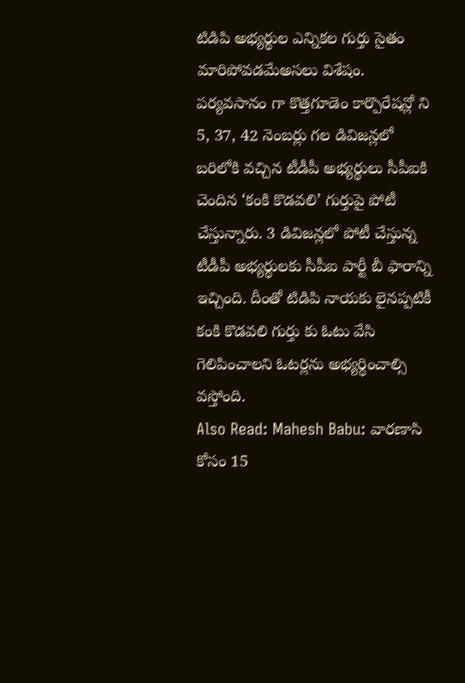టిడిపి అభ్యర్థుల ఎన్నికల గుర్తు సైతం మారిపోవడమేఅసలు విశేషం. పర్యవసానం గా కొత్తగూడెం కార్పొరేషన్లో ని 5, 37, 42 నెంబర్లు గల డివిజన్లలో బరిలోకి వచ్చిన టీడీపీ అభ్యర్థులు సీపీఐకి చెందిన ‘కంకి కొడవలి’ గుర్తుపై పోటీ చేస్తున్నారు. 3 డివిజన్లలో పోటీ చేస్తున్న టీడీపీ అభ్యర్థులకు సీపీఐ పార్టీ బీ ఫారాన్ని ఇచ్చింది. దీంతో టిడిపి నాయకు లైనప్పటికీ కంకి కొడవలి గుర్తు కు ఓటు వేసి గెలిపించాలని ఓటర్లను అభ్యర్థించాల్సి వస్తోంది.
Also Read: Mahesh Babu: వారణాసి కోసం 15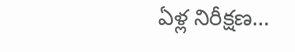ఏళ్ల నిరీక్షణ…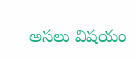అసలు విషయం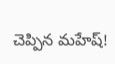చెప్పిన మహేష్!